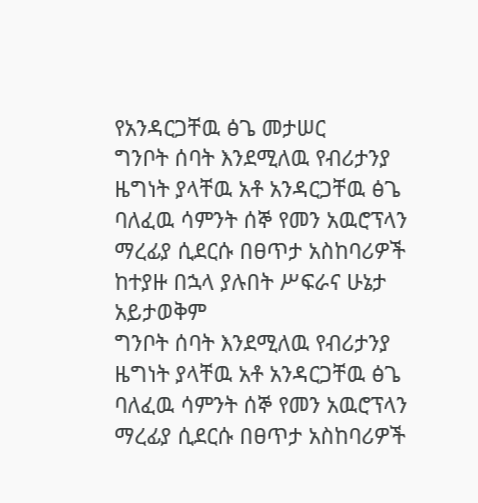የአንዳርጋቸዉ ፅጌ መታሠር
ግንቦት ሰባት እንደሚለዉ የብሪታንያ ዜግነት ያላቸዉ አቶ አንዳርጋቸዉ ፅጌ ባለፈዉ ሳምንት ሰኞ የመን አዉሮፕላን ማረፊያ ሲደርሱ በፀጥታ አስከባሪዎች ከተያዙ በኋላ ያሉበት ሥፍራና ሁኔታ አይታወቅም
ግንቦት ሰባት እንደሚለዉ የብሪታንያ ዜግነት ያላቸዉ አቶ አንዳርጋቸዉ ፅጌ ባለፈዉ ሳምንት ሰኞ የመን አዉሮፕላን ማረፊያ ሲደርሱ በፀጥታ አስከባሪዎች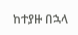ከተያዙ በኋላ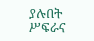ያሉበት ሥፍራና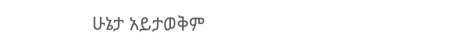ሁኔታ አይታወቅም